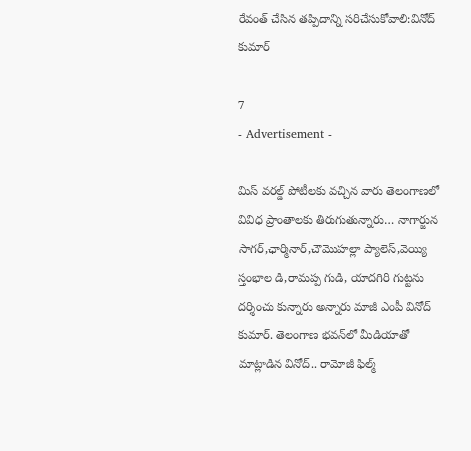రేవంత్ చేసిన తప్పిదాన్ని సరిచేసుకోవాలి:వినోద్ కుమార్

7
- Advertisement -

మిస్ వరల్డ్ పోటీలకు వచ్చిన వారు తెలంగాణలో వివిధ ప్రాంతాలకు తిరుగుతున్నారు… నాగార్జున సాగర్,ఛార్మినార్,చౌమొహల్లా ప్యాలెస్,వెయ్యి స్తంభాల డి,రామప్ప గుడి, యాదగిరి గుట్టను దర్శించు కున్నారు అన్నారు మాజీ ఎంపీ వినోద్ కుమార్. తెలంగాణ భవన్‌లో మీడియాతో మాట్లాడిన వినోద్.. రామోజీ ఫిల్మ్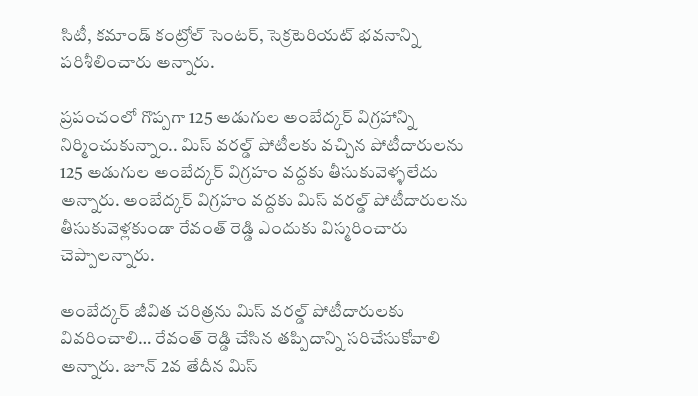సిటీ, కమాండ్ కంట్రోల్ సెంటర్, సెక్రటెరియట్ భవనాన్ని పరిశీలించారు అన్నారు.

ప్రపంచంలో గొప్పగా 125 అడుగుల అంబేద్కర్ విగ్రహాన్ని నిర్మించుకున్నాం.. మిస్ వరల్డ్ పోటీలకు వచ్చిన పోటీదారులను 125 అడుగుల అంబేద్కర్ విగ్రహం వద్దకు తీసుకువెళ్ళలేదు అన్నారు. అంబేద్కర్ విగ్రహం వద్దకు మిస్ వరల్డ్ పోటీదారులను తీసుకువెళ్లకుండా రేవంత్ రెడ్డి ఎందుకు విస్మరించారు చెప్పాలన్నారు.

అంబేద్కర్ జీవిత చరిత్రను మిస్ వరల్డ్ పోటీదారులకు వివరించాలి… రేవంత్ రెడ్డి చేసిన తప్పిదాన్ని సరిచేసుకోవాలి అన్నారు. జూన్ 2వ తేదీన మిస్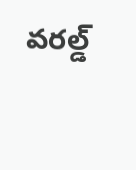వరల్డ్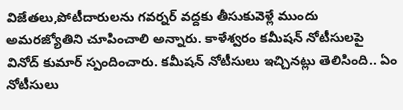విజేతలు,పోటీదారులను గవర్నర్ వద్దకు తీసుకువెళ్లే ముందు అమరజ్యోతిని చూపించాలి అన్నారు. కాళేశ్వరం కమీషన్ నోటీసులపై వినోద్ కుమార్ స్పందించారు. కమీషన్ నోటీసులు ఇచ్చినట్లు తెలిసింది.. ఏం నోటీసులు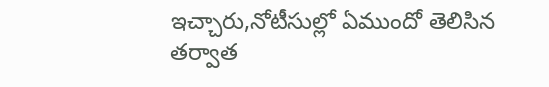ఇచ్చారు,నోటీసుల్లో ఏముందో తెలిసిన తర్వాత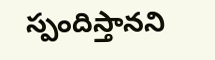స్పందిస్తానని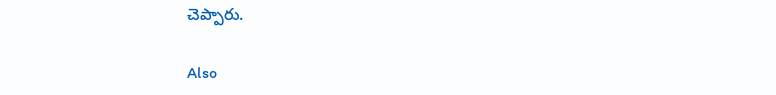చెప్పారు.

Also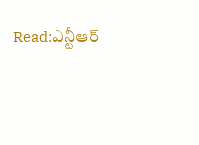Read:ఎన్టీఆర్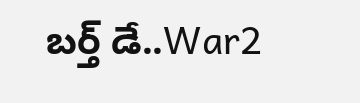బర్త్ డే..War2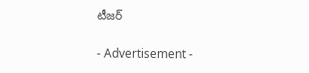టీజర్

- Advertisement -